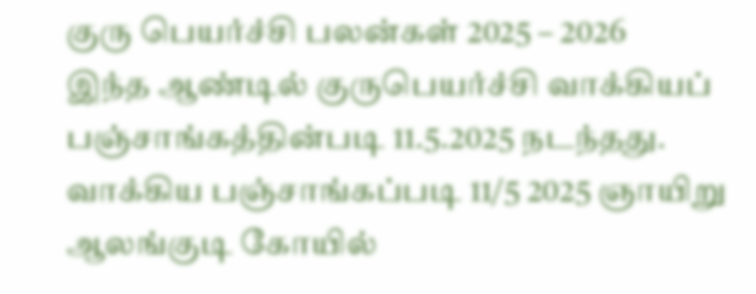குரு பெயர்ச்சி பலன்கள் 2025 – 2026
இந்த ஆண்டில் குருபெயர்ச்சி வாக்கியப் பஞ்சாங்கத்தின்படி 11.5.2025 நடந்தது. வாக்கிய பஞ்சாங்கப்படி 11/5 2025 ஞாயிறு ஆலங்குடி கோயில்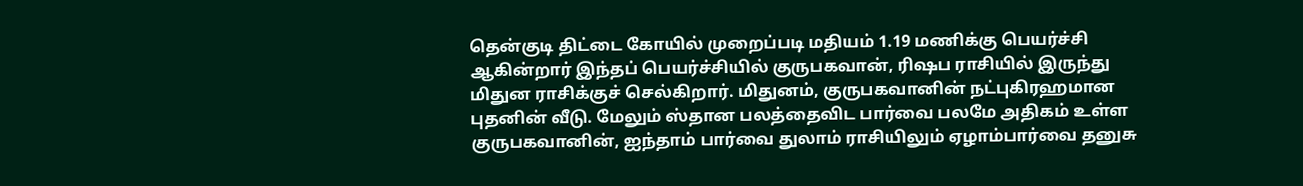தென்குடி திட்டை கோயில் முறைப்படி மதியம் 1.19 மணிக்கு பெயர்ச்சி ஆகின்றார் இந்தப் பெயர்ச்சியில் குருபகவான், ரிஷப ராசியில் இருந்து மிதுன ராசிக்குச் செல்கிறார். மிதுனம், குருபகவானின் நட்புகிரஹமான புதனின் வீடு. மேலும் ஸ்தான பலத்தைவிட பார்வை பலமே அதிகம் உள்ள குருபகவானின், ஐந்தாம் பார்வை துலாம் ராசியிலும் ஏழாம்பார்வை தனுசு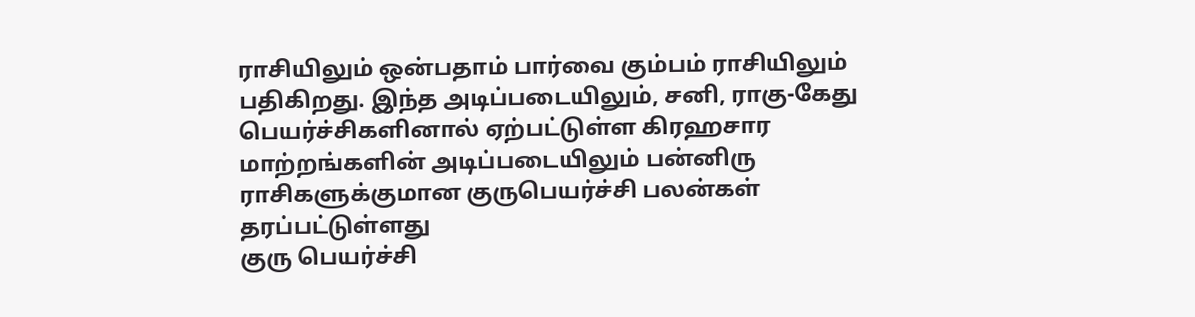ராசியிலும் ஒன்பதாம் பார்வை கும்பம் ராசியிலும் பதிகிறது. இந்த அடிப்படையிலும், சனி, ராகு-கேது பெயர்ச்சிகளினால் ஏற்பட்டுள்ள கிரஹசார மாற்றங்களின் அடிப்படையிலும் பன்னிரு ராசிகளுக்குமான குருபெயர்ச்சி பலன்கள் தரப்பட்டுள்ளது
குரு பெயர்ச்சி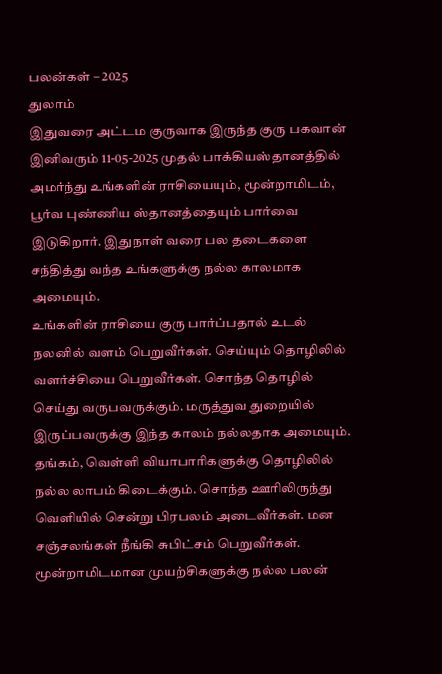பலன்கள் – 2025
துலாம்
இதுவரை அட்டம குருவாக இருந்த குரு பகவான் இனிவரும் 11-05-2025 முதல் பாக்கியஸ்தானத்தில் அமர்ந்து உங்களின் ராசியையும், மூன்றாமிடம், பூர்வ புண்ணிய ஸ்தானத்தையும் பார்வை இடுகிறார். இதுநாள் வரை பல தடைகளை சந்தித்து வந்த உங்களுக்கு நல்ல காலமாக அமையும்.
உங்களின் ராசியை குரு பார்ப்பதால் உடல் நலனில் வளம் பெறுவீர்கள். செய்யும் தொழிலில் வளர்ச்சியை பெறுவீர்கள். சொந்த தொழில் செய்து வருபவருக்கும். மருத்துவ துறையில் இருப்பவருக்கு இந்த காலம் நல்லதாக அமையும். தங்கம், வெள்ளி வியாபாரிகளுக்கு தொழிலில் நல்ல லாபம் கிடைக்கும். சொந்த ஊரிலிருந்து வெளியில் சென்று பிரபலம் அடைவீர்கள். மன சஞ்சலங்கள் நீங்கி சுபிட்சம் பெறுவீர்கள்.
மூன்றாமிடமான முயற்சிகளுக்கு நல்ல பலன்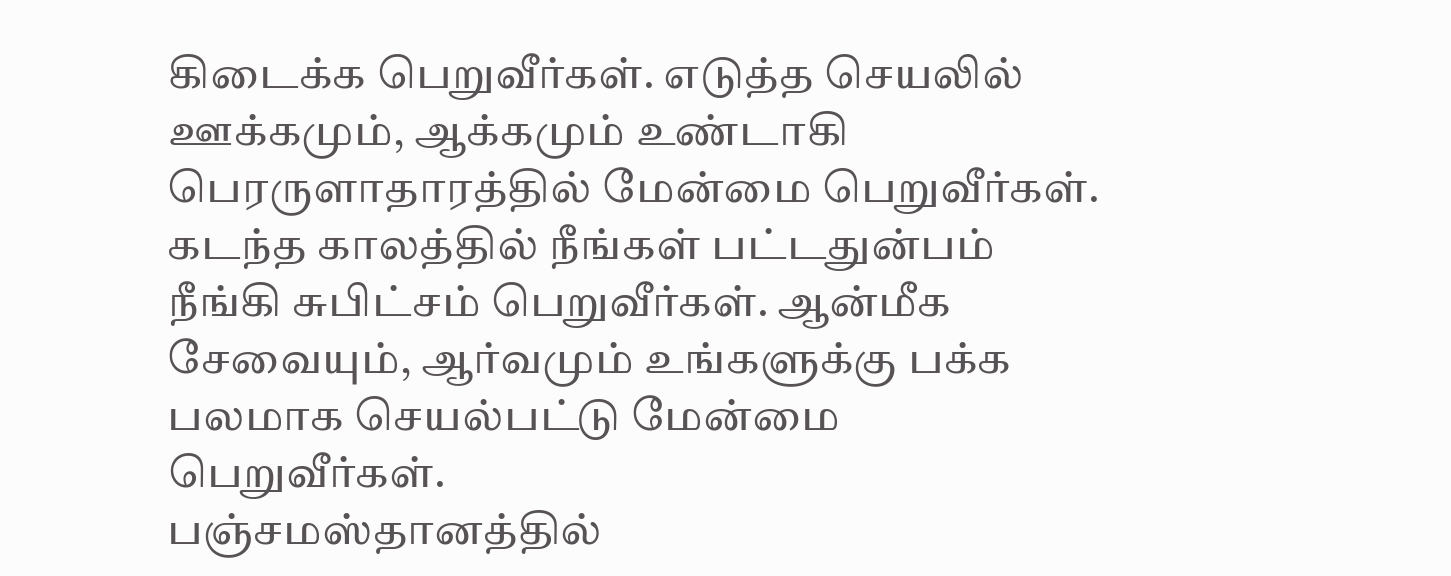கிடைக்க பெறுவீர்கள். எடுத்த செயலில் ஊக்கமும், ஆக்கமும் உண்டாகி பெரருளாதாரத்தில் மேன்மை பெறுவீர்கள். கடந்த காலத்தில் நீங்கள் பட்டதுன்பம் நீங்கி சுபிட்சம் பெறுவீர்கள். ஆன்மீக சேவையும், ஆர்வமும் உங்களுக்கு பக்க பலமாக செயல்பட்டு மேன்மை பெறுவீர்கள்.
பஞ்சமஸ்தானத்தில்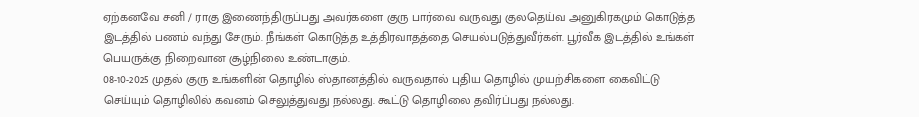ஏற்கனவே சனி / ராகு இணைந்திருப்பது அவர்களை குரு பார்வை வருவது குலதெய்வ அனுகிரகமும் கொடுத்த இடத்தில் பணம் வந்து சேரும். நீங்கள் கொடுத்த உத்திரவாதத்தை செயல்படுத்துவீர்கள். பூர்வீக இடத்தில் உங்கள் பெயருக்கு நிறைவான சூழ்நிலை உண்டாகும்.
08-10-2025 முதல் குரு உங்களின் தொழில் ஸ்தானத்தில் வருவதால் புதிய தொழில் முயற்சிகளை கைவிட்டு செய்யும் தொழிலில் கவனம் செலுத்துவது நல்லது. கூட்டு தொழிலை தவிர்ப்பது நல்லது.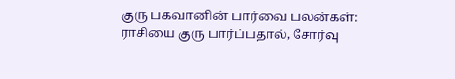குரு பகவானின் பார்வை பலன்கள்:
ராசியை குரு பார்ப்பதால், சோர்வு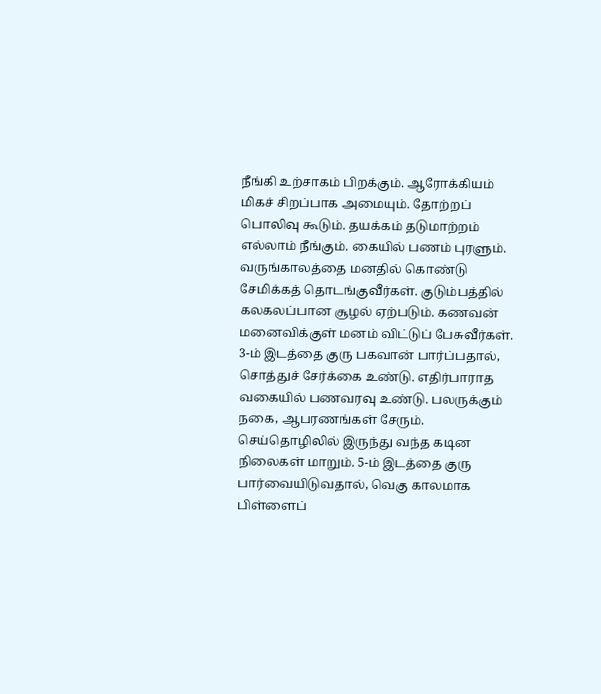நீங்கி உற்சாகம் பிறக்கும். ஆரோக்கியம் மிகச் சிறப்பாக அமையும். தோற்றப் பொலிவு கூடும். தயக்கம் தடுமாற்றம் எல்லாம் நீங்கும். கையில் பணம் புரளும். வருங்காலத்தை மனதில் கொண்டு சேமிக்கத் தொடங்குவீர்கள். குடும்பத்தில் கலகலப்பான சூழல் ஏற்படும். கணவன் மனைவிக்குள் மனம் விட்டுப் பேசுவீர்கள். 3-ம் இடத்தை குரு பகவான் பார்ப்பதால், சொத்துச் சேர்க்கை உண்டு. எதிர்பாராத வகையில் பணவரவு உண்டு. பலருக்கும் நகை, ஆபரணங்கள் சேரும். செய்தொழிலில் இருந்து வந்த கடின நிலைகள் மாறும். 5-ம் இடத்தை குரு பார்வையிடுவதால், வெகு காலமாக பிள்ளைப்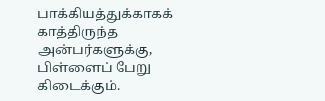பாக்கியத்துக்காகக் காத்திருந்த அன்பர்களுக்கு, பிள்ளைப் பேறு கிடைக்கும்.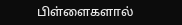பிள்ளைகளால்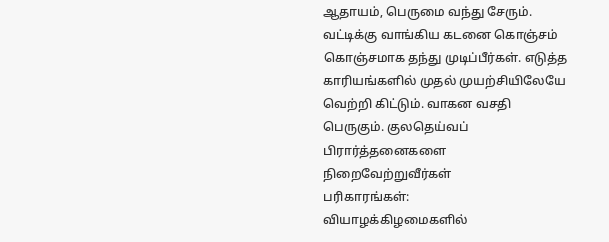ஆதாயம், பெருமை வந்து சேரும். வட்டிக்கு வாங்கிய கடனை கொஞ்சம் கொஞ்சமாக தந்து முடிப்பீர்கள். எடுத்த காரியங்களில் முதல் முயற்சியிலேயே வெற்றி கிட்டும். வாகன வசதி பெருகும். குலதெய்வப் பிரார்த்தனைகளை நிறைவேற்றுவீர்கள்
பரிகாரங்கள்:
வியாழக்கிழமைகளில்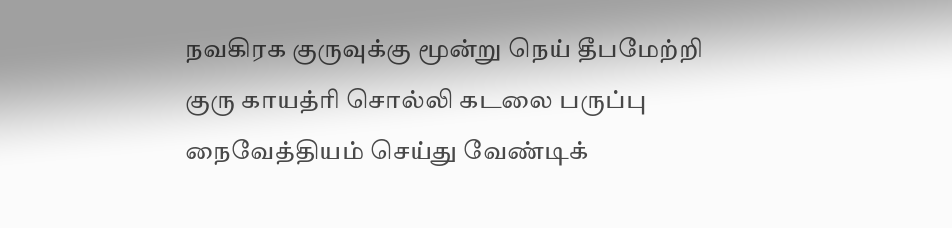நவகிரக குருவுக்கு மூன்று நெய் தீபமேற்றி குரு காயத்ரி சொல்லி கடலை பருப்பு நைவேத்தியம் செய்து வேண்டிக்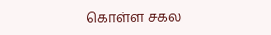கொள்ள சகல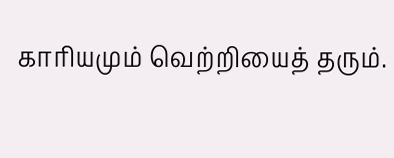காரியமும் வெற்றியைத் தரும்.